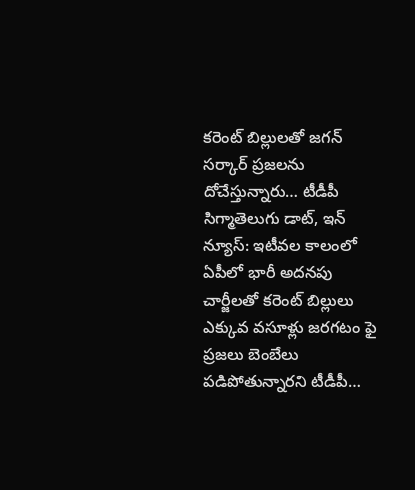కరెంట్ బిల్లులతో జగన్ సర్కార్ ప్రజలను దోచేస్తున్నారు… టీడీపీ
సిగ్మాతెలుగు డాట్, ఇన్ న్యూస్: ఇటీవల కాలంలో ఏపీలో భారీ అదనపు చార్జీలతో కరెంట్ బిల్లులు ఎక్కువ వసూళ్లు జరగటం ఫై ప్రజలు బెంబేలు పడిపోతున్నారని టీడీపీ…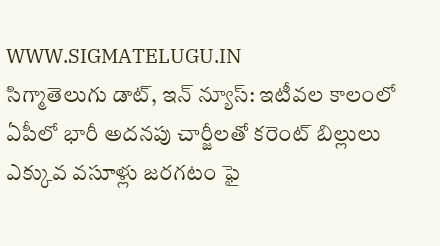WWW.SIGMATELUGU.IN
సిగ్మాతెలుగు డాట్, ఇన్ న్యూస్: ఇటీవల కాలంలో ఏపీలో భారీ అదనపు చార్జీలతో కరెంట్ బిల్లులు ఎక్కువ వసూళ్లు జరగటం ఫై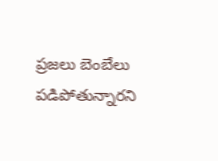ప్రజలు బెంబేలు పడిపోతున్నారని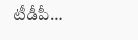టీడీపీ…